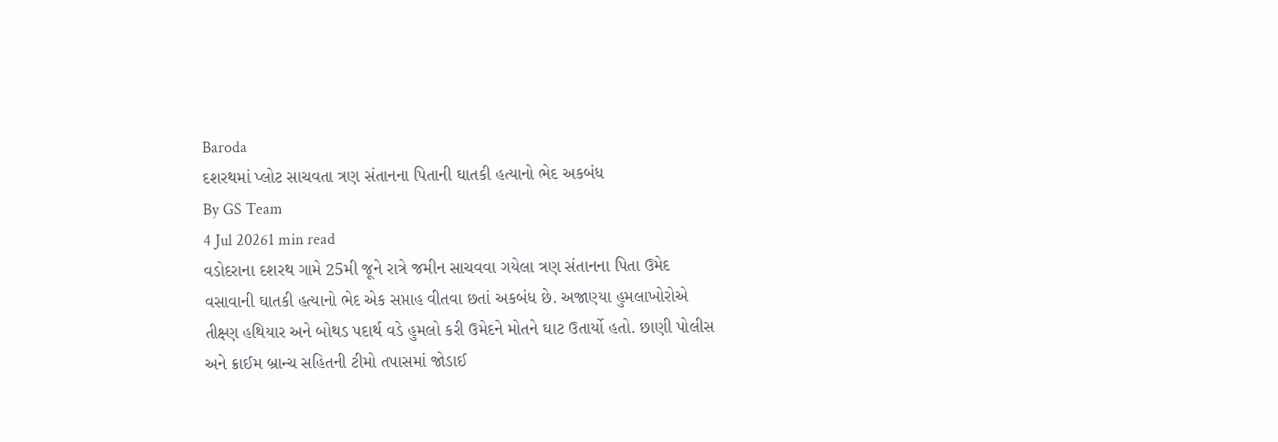Baroda
દશરથમાં પ્લોટ સાચવતા ત્રણ સંતાનના પિતાની ઘાતકી હત્યાનો ભેદ અકબંધ
By GS Team
4 Jul 20261 min read
વડોદરાના દશરથ ગામે 25મી જૂને રાત્રે જમીન સાચવવા ગયેલા ત્રણ સંતાનના પિતા ઉમેદ વસાવાની ઘાતકી હત્યાનો ભેદ એક સપ્તાહ વીતવા છતાં અકબંધ છે. અજાણ્યા હુમલાખોરોએ તીક્ષ્ણ હથિયાર અને બોથડ પદાર્થ વડે હુમલો કરી ઉમેદને મોતને ઘાટ ઉતાર્યો હતો. છાણી પોલીસ અને ક્રાઈમ બ્રાન્ચ સહિતની ટીમો તપાસમાં જોડાઈ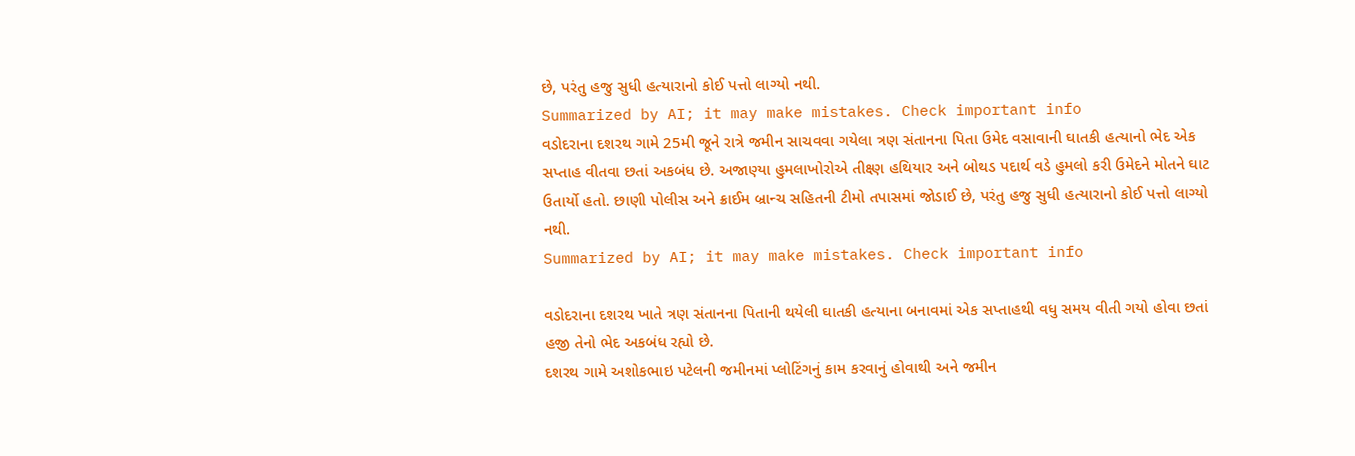છે, પરંતુ હજુ સુધી હત્યારાનો કોઈ પત્તો લાગ્યો નથી.
Summarized by AI; it may make mistakes. Check important info
વડોદરાના દશરથ ગામે 25મી જૂને રાત્રે જમીન સાચવવા ગયેલા ત્રણ સંતાનના પિતા ઉમેદ વસાવાની ઘાતકી હત્યાનો ભેદ એક સપ્તાહ વીતવા છતાં અકબંધ છે. અજાણ્યા હુમલાખોરોએ તીક્ષ્ણ હથિયાર અને બોથડ પદાર્થ વડે હુમલો કરી ઉમેદને મોતને ઘાટ ઉતાર્યો હતો. છાણી પોલીસ અને ક્રાઈમ બ્રાન્ચ સહિતની ટીમો તપાસમાં જોડાઈ છે, પરંતુ હજુ સુધી હત્યારાનો કોઈ પત્તો લાગ્યો નથી.
Summarized by AI; it may make mistakes. Check important info

વડોદરાના દશરથ ખાતે ત્રણ સંતાનના પિતાની થયેલી ઘાતકી હત્યાના બનાવમાં એક સપ્તાહથી વધુ સમય વીતી ગયો હોવા છતાં હજી તેનો ભેદ અકબંધ રહ્યો છે.
દશરથ ગામે અશોકભાઇ પટેલની જમીનમાં પ્લોટિંગનું કામ કરવાનું હોવાથી અને જમીન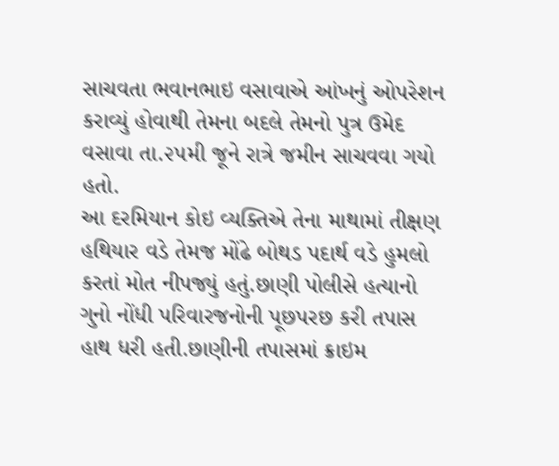સાચવતા ભવાનભાઇ વસાવાએ આંખનું ઓપરેશન કરાવ્યું હોવાથી તેમના બદલે તેમનો પુત્ર ઉમેદ વસાવા તા.૨૫મી જૂને રાત્રે જમીન સાચવવા ગયો હતો.
આ દરમિયાન કોઇ વ્યક્તિએ તેના માથામાં તીક્ષણ હથિયાર વડે તેમજ મોંઢે બોથડ પદાર્થ વડે હુમલો કરતાં મોત નીપજ્યું હતું.છાણી પોલીસે હત્યાનો ગુનો નોંધી પરિવારજનોની પૂછપરછ કરી તપાસ હાથ ધરી હતી.છાણીની તપાસમાં ક્રાઇમ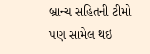બ્રાન્ચ સહિતની ટીમો પણ સામેલ થઇ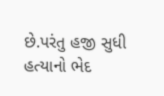છે.પરંતુ હજી સુધી હત્યાનો ભેદ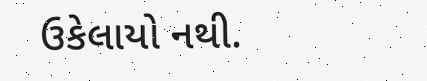ઉકેલાયો નથી.